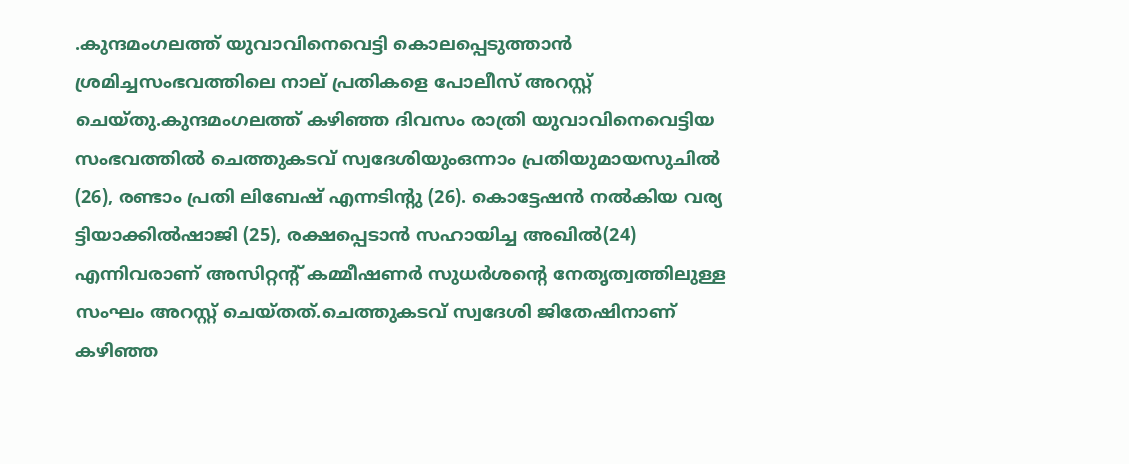.കുന്ദമംഗലത്ത് യുവാവിനെവെട്ടി കൊലപ്പെടുത്താൻ ശ്രമിച്ചസംഭവത്തിലെ നാല് പ്രതികളെ പോലീസ് അറസ്റ്റ് ചെയ്തു.കുന്ദമംഗലത്ത് കഴിഞ്ഞ ദിവസം രാത്രി യുവാവിനെവെട്ടിയ സംഭവത്തിൽ ചെത്തുകടവ് സ്വദേശിയുംഒന്നാം പ്രതിയുമായസുചിൽ (26), രണ്ടാം പ്രതി ലിബേഷ് എന്നടിന്റു (26). കൊട്ടേഷൻ നൽകിയ വര്യ ട്ടിയാക്കിൽഷാജി (25), രക്ഷപ്പെടാൻ സഹായിച്ച അഖിൽ(24) എന്നിവരാണ് അസിറ്റന്റ് കമ്മീഷണർ സുധർശന്റെ നേതൃത്വത്തിലുള്ള സംഘം അറസ്റ്റ് ചെയ്തത്.ചെത്തുകടവ് സ്വദേശി ജിതേഷിനാണ് കഴിഞ്ഞ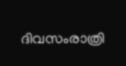ദിവസംരാത്രി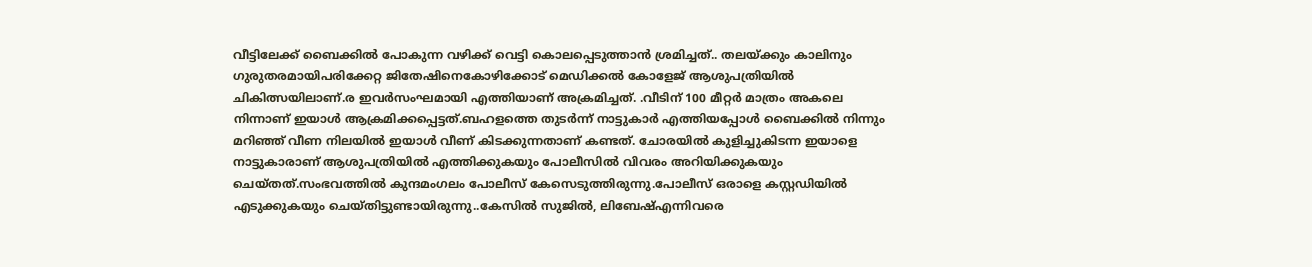വീട്ടിലേക്ക് ബൈക്കിൽ പോകുന്ന വഴിക്ക് വെട്ടി കൊലപ്പെടുത്താൻ ശ്രമിച്ചത്.. തലയ്ക്കും കാലിനും ഗുരുതരമായിപരിക്കേറ്റ ജിതേഷിനെകോഴിക്കോട് മെഡിക്കല്‍ കോളേജ് ആശുപത്രിയില്‍ ചികിത്സയിലാണ്.ര ഇവർസംഘമായി എത്തിയാണ് അക്രമിച്ചത്. .വീടിന് 100 മീറ്റർ മാത്രം അകലെ നിന്നാണ് ഇയാൾ ആക്രമിക്കപ്പെട്ടത്.ബഹളത്തെ തുടർന്ന് നാട്ടുകാർ എത്തിയപ്പോൾ ബൈക്കിൽ നിന്നും മറിഞ്ഞ് വീണ നിലയിൽ ഇയാൾ വീണ് കിടക്കുന്നതാണ് കണ്ടത്. ചോരയിൽ കുളിച്ചുകിടന്ന ഇയാളെ നാട്ടുകാരാണ് ആശുപത്രിയിൽ എത്തിക്കുകയും പോലീസിൽ വിവരം അറിയിക്കുകയും ചെയ്തത്.സംഭവത്തിൽ കുന്ദമംഗലം പോലീസ് കേസെടുത്തിരുന്നു.പോലീസ് ഒരാളെ കസ്റ്റഡിയിൽ എടുക്കുകയും ചെയ്തിട്ടുണ്ടായിരുന്നു..കേസിൽ സുജിൽ, ലിബേഷ്എന്നിവരെ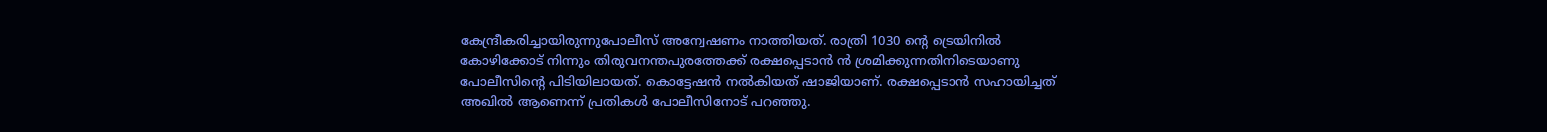കേന്ദ്രീകരിച്ചായിരുന്നുപോലീസ് അന്വേഷണം നാത്തിയത്. രാത്രി 1030 ന്റെ ട്രെയിനിൽ കോഴിക്കോട് നിന്നും തിരുവനന്തപുരത്തേക്ക് രക്ഷപ്പെടാൻ ൻ ശ്രമിക്കുന്നതിനിടെയാണു പോലീസിന്റെ പിടിയിലായത്. കൊട്ടേഷൻ നൽകിയത് ഷാജിയാണ്. രക്ഷപ്പെടാൻ സഹായിച്ചത് അഖിൽ ആണെന്ന് പ്രതികൾ പോലീസിനോട് പറഞ്ഞു.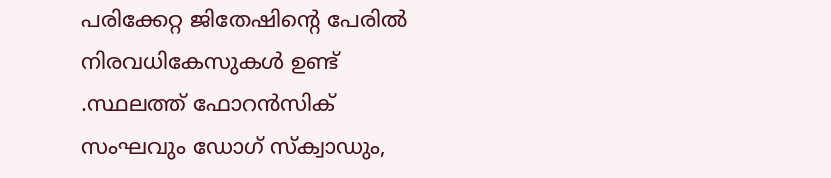പരിക്കേറ്റ ജിതേഷിന്റെ പേരിൽ നിരവധികേസുകൾ ഉണ്ട് .സ്ഥലത്ത് ഫോറൻസിക് സംഘവും ഡോഗ് സ്‌ക്വാഡും,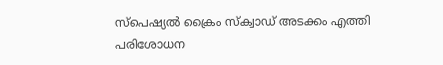സ്പെഷ്യൽ ക്രൈം സ്‌ക്വാഡ് അടക്കം എത്തി പരിശോധന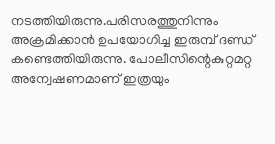നടത്തിയിരുന്നു.പരിസരത്തുനിന്നും അക്രമിക്കാൻ ഉപയോഗിച്ച ഇരുമ്പ് ദണ്ഡ് കണ്ടെത്തിയിരുന്നു. പോലീസിന്റെകുറ്റമറ്റ അന്വേഷണമാണ് ഇത്രയും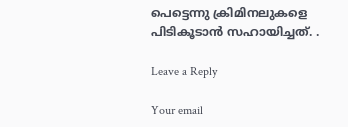പെട്ടെന്നു ക്രിമിനലുകളെ പിടികൂടാൻ സഹായിച്ചത്. .

Leave a Reply

Your email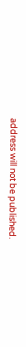address will not be published.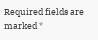Required fields are marked *